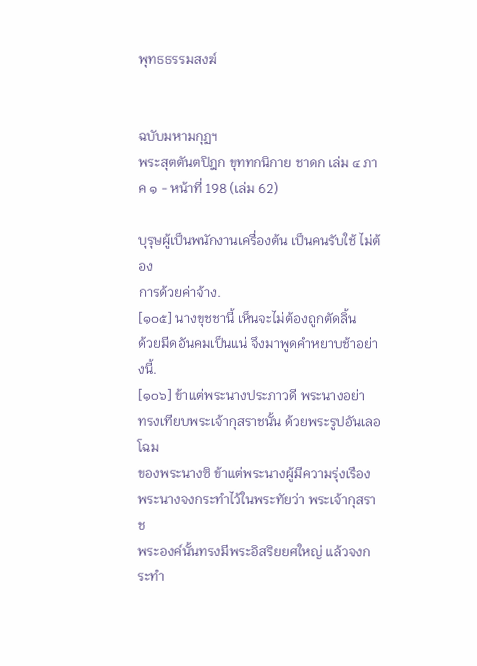พุทธธรรมสงฆ์


ฉบับมหามกุฏฯ
พระสุตตันตปิฎก ขุททกนิกาย ชาดก เล่ม ๔ ภาค ๑ - หน้าที่ 198 (เล่ม 62)

บุรุษผู้เป็นพนักงานเครื่องต้น เป็นคนรับใช้ ไม่ต้อง
การด้วยค่าจ้าง.
[๑๐๕] นางขุชชานี้ เห็นจะไม่ต้องถูกตัดลิ้น
ด้วยมีดอันคมเป็นแน่ จึงมาพูดคำหยาบช้าอย่างนี้.
[๑๐๖] ข้าแต่พระนางประภาวดี พระนางอย่า
ทรงเทียบพระเจ้ากุสราชนั้น ด้วยพระรูปอันเลอโฉม
ของพระนางซิ ข้าแต่พระนางผู้มีความรุ่งเรือง
พระนางจงกระทำไว้ในพระทัยว่า พระเจ้ากุสราช
พระองค์นั้นทรงมีพระอิสริยยศใหญ่ แล้วจงกระทำ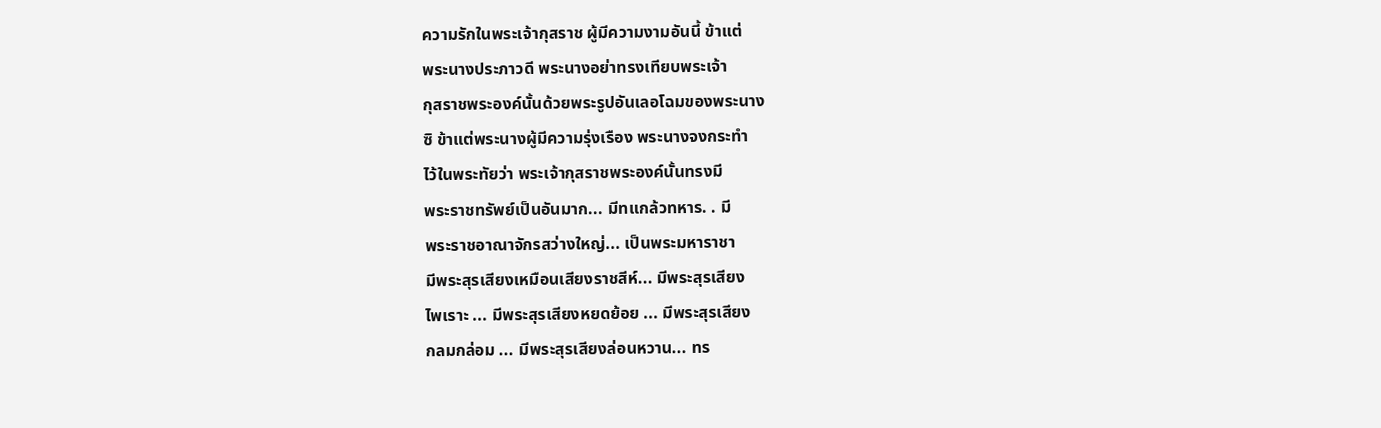ความรักในพระเจ้ากุสราช ผู้มีความงามอันนี้ ข้าแต่
พระนางประภาวดี พระนางอย่าทรงเทียบพระเจ้า
กุสราชพระองค์นั้นด้วยพระรูปอันเลอโฉมของพระนาง
ซิ ข้าแต่พระนางผู้มีความรุ่งเรือง พระนางจงกระทำ
ไว้ในพระทัยว่า พระเจ้ากุสราชพระองค์นั้นทรงมี
พระราชทรัพย์เป็นอันมาก... มีทแกล้วทหาร. . มี
พระราชอาณาจักรสว่างใหญ่... เป็นพระมหาราชา
มีพระสุรเสียงเหมือนเสียงราชสีห์... มีพระสุรเสียง
ไพเราะ ... มีพระสุรเสียงหยดย้อย ... มีพระสุรเสียง
กลมกล่อม ... มีพระสุรเสียงล่อนหวาน... ทร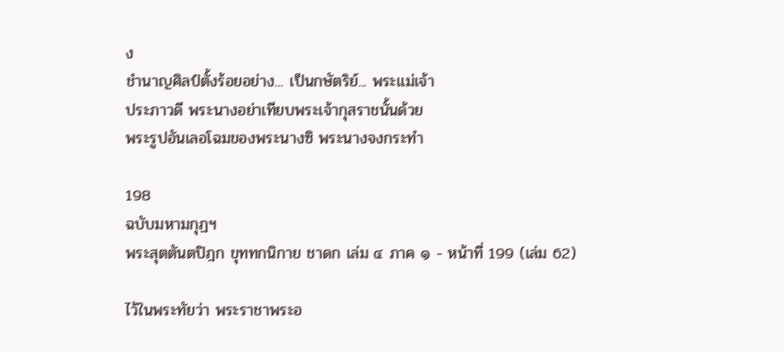ง
ชำนาญศิลป์ตั้งร้อยอย่าง... เป็นกษัตริย์... พระแม่เจ้า
ประภาวดี พระนางอย่าเทียบพระเจ้ากุสราชนั้นด้วย
พระรูปอันเลอโฉมของพระนางซิ พระนางจงกระทำ

198
ฉบับมหามกุฏฯ
พระสุตตันตปิฎก ขุททกนิกาย ชาดก เล่ม ๔ ภาค ๑ - หน้าที่ 199 (เล่ม 62)

ไว้ในพระทัยว่า พระราชาพระอ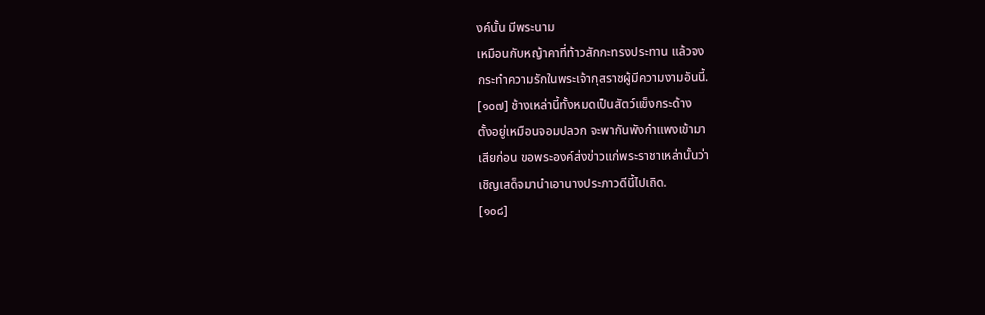งค์นั้น มีพระนาม
เหมือนกับหญ้าคาที่ท้าวสักกะทรงประทาน แล้วจง
กระทำความรักในพระเจ้ากุสราชผู้มีความงามอันนี้.
[๑๐๗] ช้างเหล่านี้ทั้งหมดเป็นสัตว์แข็งกระด้าง
ตั้งอยู่เหมือนจอมปลวก จะพากันพังกำแพงเข้ามา
เสียก่อน ขอพระองค์ส่งข่าวแก่พระราชาเหล่านั้นว่า
เชิญเสด็จมานำเอานางประภาวดีนี้ไปเถิด.
[๑๐๘]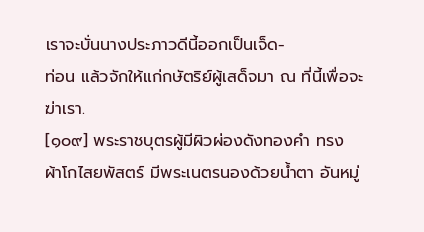เราจะบั่นนางประภาวดีนี้ออกเป็นเจ็ด-
ท่อน แล้วจักให้แก่กษัตริย์ผู้เสด็จมา ณ ที่นี้เพื่อจะ
ฆ่าเรา.
[๑๐๙] พระราชบุตรผู้มีผิวผ่องดังทองคำ ทรง
ผ้าโกไสยพัสตร์ มีพระเนตรนองด้วยน้ำตา อันหมู่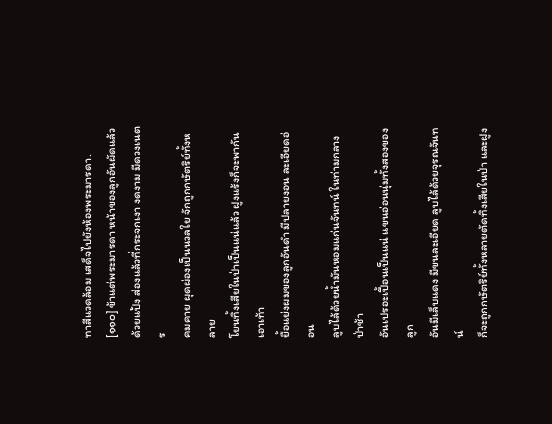ทาสีแวดล้อม เสด็จไปยังห้องพระมารดา.
[๑๑๐] ข้าแต่พระมารดา หน้าของลูกอันผัดแล้ว
ด้วยแป้ง ส่องแล้วที่กระจกเงา งดงาม มีดวงเนตร
คมคาย ผุดผ่องเป็นนวลใย จักถูกกษัตริย์ทั้งหลาย
โยนทิ้งเสียในป่าเป็นแน่แล้ว ฝูงแร้งก็จะพากันเอาเท้า
ยื้อแย่งผมของลูกอันดำ มีปลายงอน ละเอียดอ่อน
ลูบไล้ด้วยน้ำมันหอมแก่นจันทน์ ในท่ามกลางป่าช้า
อันเปรอะเปื้อนเป็นแน่ แขนอ่อนนุ่มทั้งสองของลูก
อันมีเล็บแดง มีขนละเอียด ลูบไล้ด้วยจุรณจันทน์
ก็จะถูกกษัตริย์ทั้งหลายตัดทิ้งเสียในป่า และฝูง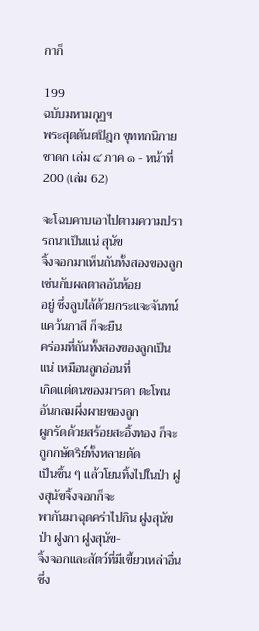กาก็

199
ฉบับมหามกุฏฯ
พระสุตตันตปิฎก ขุททกนิกาย ชาดก เล่ม ๔ ภาค ๑ - หน้าที่ 200 (เล่ม 62)

จะโฉบคาบเอาไปตามความปรารถนาเป็นแน่ สุนัข
จิ้งจอกมาเห็นถันทั้งสองของลูกเช่นกับผลตาลอันห้อย
อยู่ ซึ่งลูบไล้ด้วยกระแจะจันทน์แคว้นกาสี ก็จะยืน
คร่อมที่ถันทั้งสองของลูกเป็นแน่ เหมือนลูกอ่อนที่
เกิดแต่ตนของมารดา ตะโพนอันกลมผึ่งผายของลูก
ผูกรัดด้วยสร้อยสะอิ้งทอง ก็จะถูกกษัตริย์ทั้งหลายตัด
เป็นชิ้น ๆ แล้วโยนทิ้งไปในป่า ฝูงสุนัขจิ้งจอกก็จะ
พากันมาฉุดคร่าไปกิน ฝูงสุนัขป่า ฝูงกา ฝูงสุนัข-
จิ้งจอกและสัตว์ที่มีเขี้ยวเหล่าอื่นซึ่ง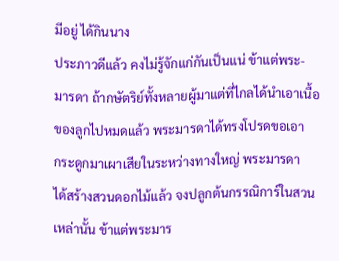มีอยู่ ได้กินนาง
ประภาวดีแล้ว คงไม่รู้จักแก่กันเป็นแน่ ข้าแต่พระ-
มารดา ถ้ากษัตริย์ทั้งหลายผู้มาแต่ที่ไกลได้นำเอาเนื้อ
ของลูกไปหมดแล้ว พระมารดาได้ทรงโปรดขอเอา
กระดูกมาเผาเสียในระหว่างทางใหญ่ พระมารดา
ได้สร้างสวนดอกไม้แล้ว จงปลูกต้นกรรณิการ์ในสวน
เหล่านั้น ข้าแต่พระมาร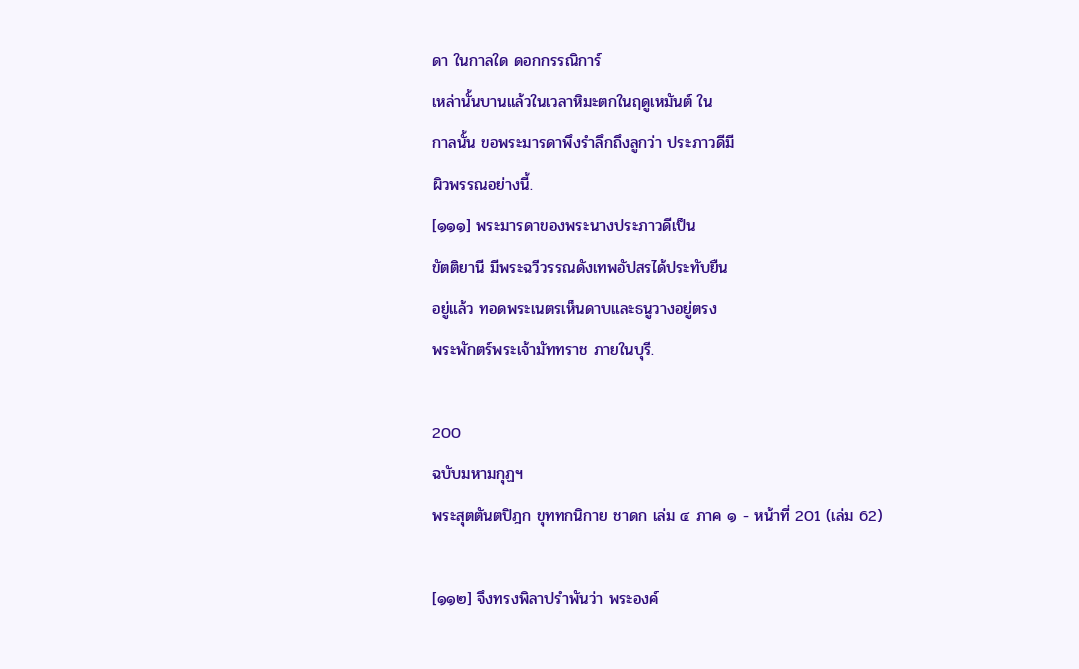ดา ในกาลใด ดอกกรรณิการ์
เหล่านั้นบานแล้วในเวลาหิมะตกในฤดูเหมันต์ ใน
กาลนั้น ขอพระมารดาพึงรำลึกถึงลูกว่า ประภาวดีมี
ผิวพรรณอย่างนี้.
[๑๑๑] พระมารดาของพระนางประภาวดีเป็น
ขัตติยานี มีพระฉวีวรรณดังเทพอัปสรได้ประทับยืน
อยู่แล้ว ทอดพระเนตรเห็นดาบและธนูวางอยู่ตรง
พระพักตร์พระเจ้ามัททราช ภายในบุรี.

200
ฉบับมหามกุฏฯ
พระสุตตันตปิฎก ขุททกนิกาย ชาดก เล่ม ๔ ภาค ๑ - หน้าที่ 201 (เล่ม 62)

[๑๑๒] จึงทรงพิลาปรำพันว่า พระองค์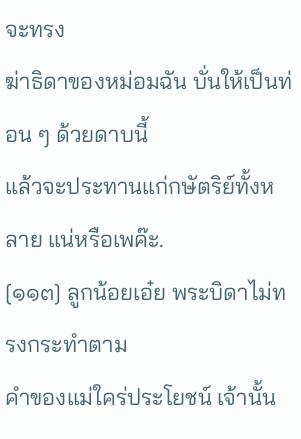จะทรง
ฆ่าธิดาของหม่อมฉัน บั่นให้เป็นท่อน ๆ ด้วยดาบนี้
แล้วจะประทานแก่กษัตริย์ทั้งหลาย แน่หรือเพค๊ะ.
[๑๑๓] ลูกน้อยเอ๋ย พระบิดาไม่ทรงกระทำตาม
คำของแม่ใคร่ประโยชน์ เจ้านั้น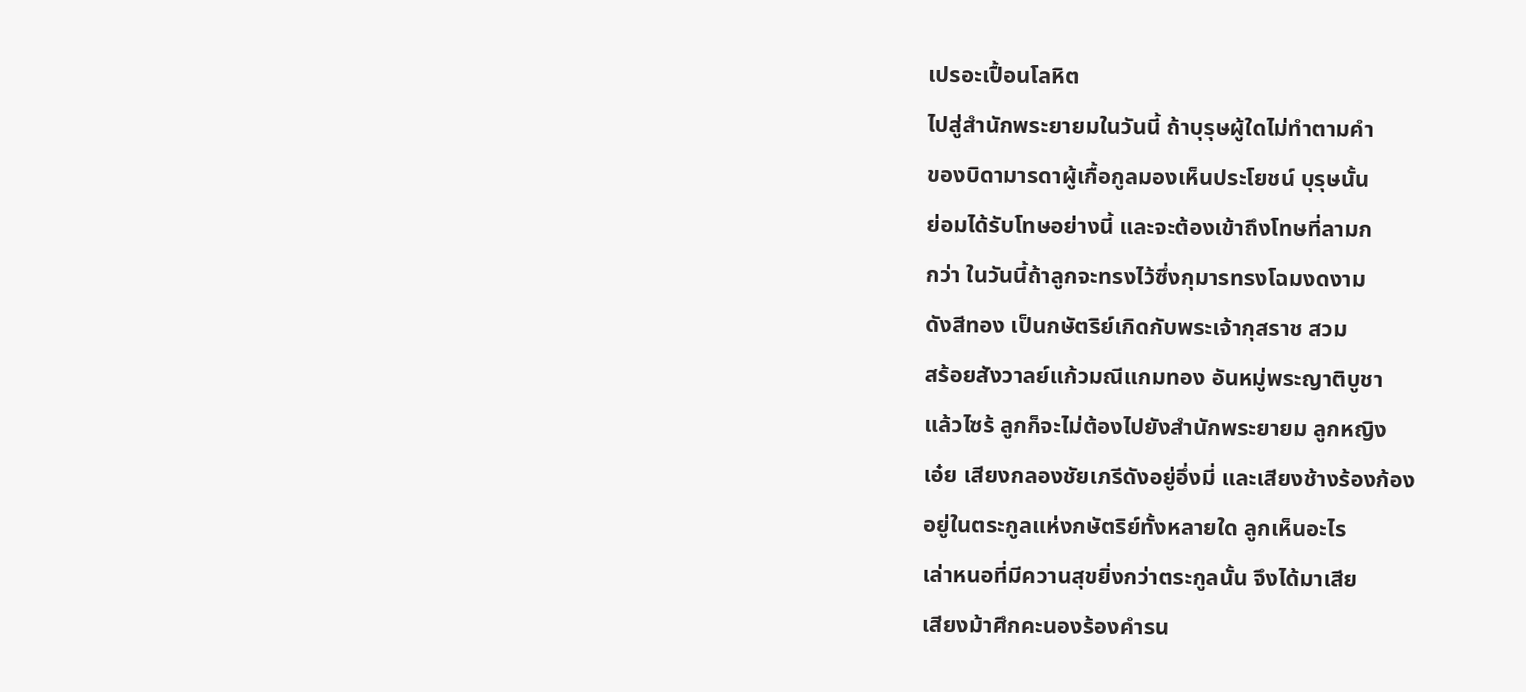เปรอะเปื้อนโลหิต
ไปสู่สำนักพระยายมในวันนี้ ถ้าบุรุษผู้ใดไม่ทำตามคำ
ของบิดามารดาผู้เกื้อกูลมองเห็นประโยชน์ บุรุษนั้น
ย่อมได้รับโทษอย่างนี้ และจะต้องเข้าถึงโทษที่ลามก
กว่า ในวันนี้ถ้าลูกจะทรงไว้ซึ่งกุมารทรงโฉมงดงาม
ดังสีทอง เป็นกษัตริย์เกิดกับพระเจ้ากุสราช สวม
สร้อยสังวาลย์แก้วมณีแกมทอง อันหมู่พระญาติบูชา
แล้วไซร้ ลูกก็จะไม่ต้องไปยังสำนักพระยายม ลูกหญิง
เอ๋ย เสียงกลองชัยเภรีดังอยู่อึ่งมี่ และเสียงช้างร้องก้อง
อยู่ในตระกูลแห่งกษัตริย์ทั้งหลายใด ลูกเห็นอะไร
เล่าหนอที่มีควานสุขยิ่งกว่าตระกูลนั้น จึงได้มาเสีย
เสียงม้าศึกคะนองร้องคำรน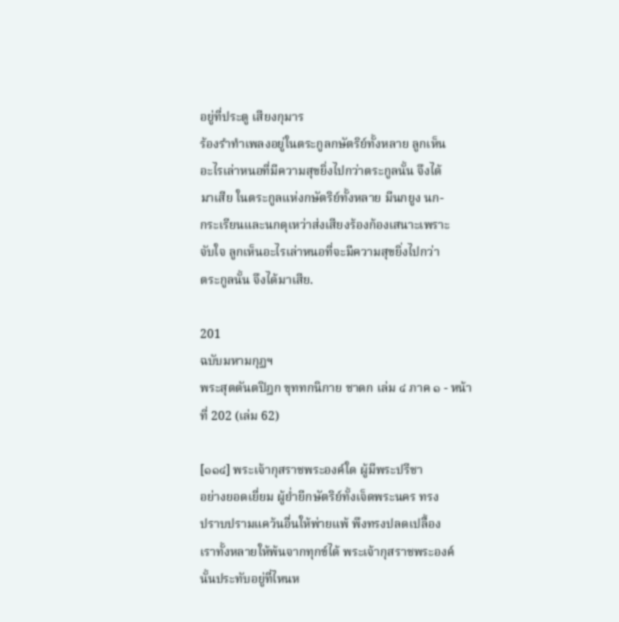อยู่ที่ประตู เสียงกุมาร
ร้องรำทำเพลงอยู่ในตระกูลกษัตริย์ทั้งหลาย ลูกเห็น
อะไรเล่าหนอที่มีความสุขยิ่งไปกว่าตระกูลนั้น จึงได้
มาเสีย ในตระกูลแห่งกษัตริย์ทั้งหลาย มีนกยูง นก-
กระเรียนและนกดุเหว่าส่งเสียงร้องก้องเสนาะเพราะ
จับใจ ลูกเห็นอะไรเล่าหนอที่จะมีความสุขยิ่งไปกว่า
ตระกูลนั้น จึงได้มาเสีย.

201
ฉบับมหามกุฏฯ
พระสุตตันตปิฎก ขุททกนิกาย ชาดก เล่ม ๔ ภาค ๑ - หน้าที่ 202 (เล่ม 62)

[๑๑๔] พระเจ้ากุสราชพระองค์ใด ผู้มีพระปรีชา
อย่างยอดเยี่ยม ผู้ย่ำยีกษัตริย์ทั้งเจ็ดพระนคร ทรง
ปราบปรามแคว้นอื่นให้พ่ายแพ้ พึงทรงปลดเปลื้อง
เราทั้งหลายให้พ้นจากทุกข์ได้ พระเจ้ากุสราชพระองค์
นั้นประทับอยู่ที่ไหนห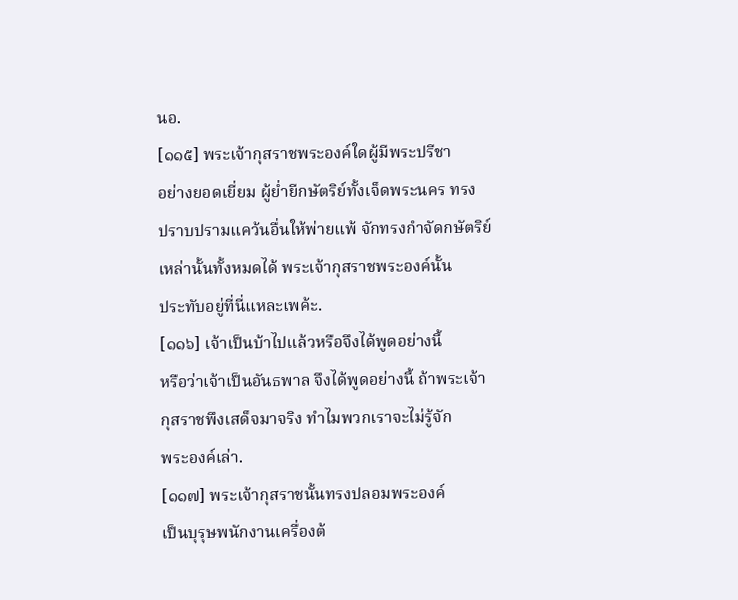นอ.
[๑๑๕] พระเจ้ากุสราชพระองค์ใดผู้มีพระปรีชา
อย่างยอดเยี่ยม ผู้ย่ำยีกษัตริย์ทั้งเจ็ดพระนคร ทรง
ปราบปรามแคว้นอื่นให้พ่ายแพ้ จักทรงกำจัดกษัตริย์
เหล่านั้นทั้งหมดได้ พระเจ้ากุสราชพระองค์นั้น
ประทับอยู่ที่นี่แหละเพค้ะ.
[๑๑๖] เจ้าเป็นบ้าไปแล้วหรือจึงได้พูดอย่างนี้
หรือว่าเจ้าเป็นอันธพาล จึงได้พูดอย่างนี้ ถ้าพระเจ้า
กุสราชพึงเสด็จมาจริง ทำไมพวกเราจะไม่รู้จัก
พระองค์เล่า.
[๑๑๗] พระเจ้ากุสราชนั้นทรงปลอมพระองค์
เป็นบุรุษพนักงานเครื่องต้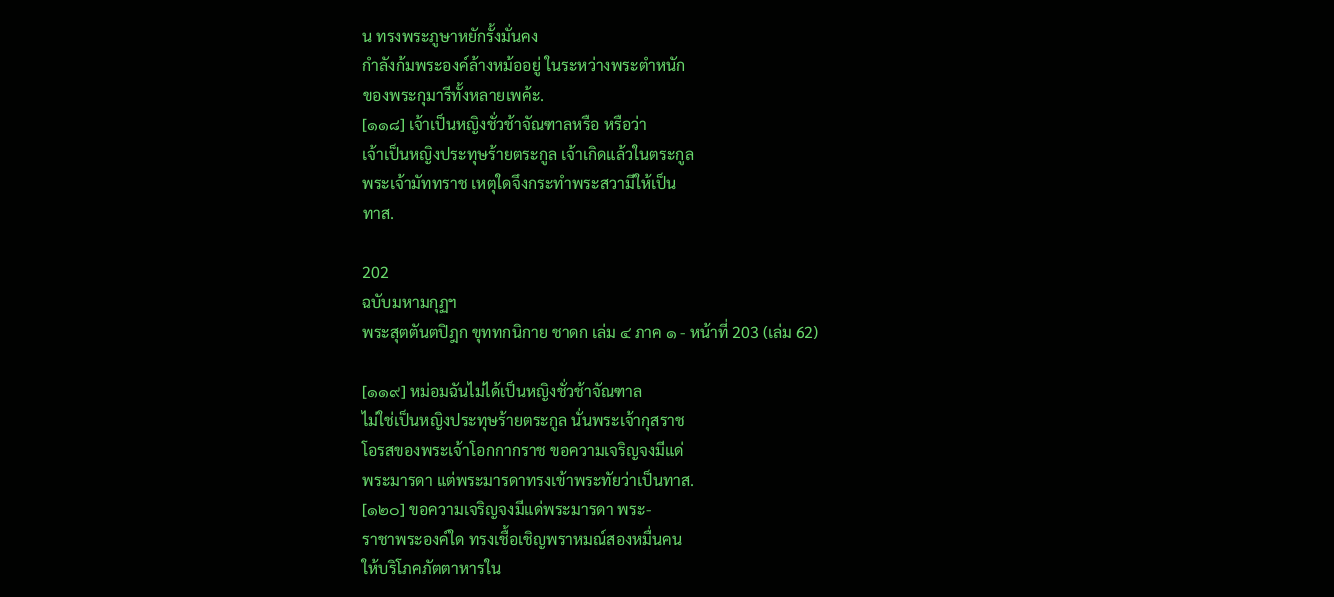น ทรงพระภูษาหยักรั้งมั่นคง
กำลังก้มพระองค์ล้างหม้ออยู่ ในระหว่างพระตำหนัก
ของพระกุมารีทั้งหลายเพค้ะ.
[๑๑๘] เจ้าเป็นหญิงชั่วช้าจัณฑาลหรือ หรือว่า
เจ้าเป็นหญิงประทุษร้ายตระกูล เจ้าเกิดแล้วในตระกูล
พระเจ้ามัททราช เหตุใดจึงกระทำพระสวามีให้เป็น
ทาส.

202
ฉบับมหามกุฏฯ
พระสุตตันตปิฎก ขุททกนิกาย ชาดก เล่ม ๔ ภาค ๑ - หน้าที่ 203 (เล่ม 62)

[๑๑๙] หม่อมฉันไม่ได้เป็นหญิงชั่วช้าจัณฑาล
ไม่ใช่เป็นหญิงประทุษร้ายตระกูล นั่นพระเจ้ากุสราช
โอรสของพระเจ้าโอกกากราช ขอความเจริญจงมีแด่
พระมารดา แต่พระมารดาทรงเข้าพระทัยว่าเป็นทาส.
[๑๒๐] ขอความเจริญจงมีแด่พระมารดา พระ-
ราชาพระองค์ใด ทรงเชื้อเชิญพราหมณ์สองหมื่นคน
ให้บริโภคภัตตาหารใน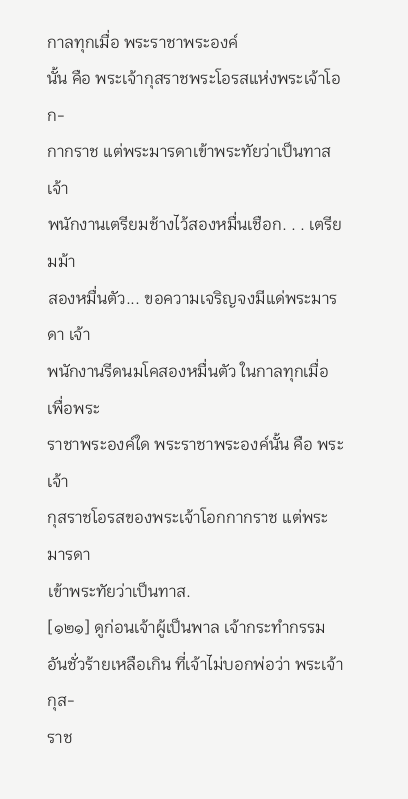กาลทุกเมื่อ พระราชาพระองค์
นั้น คือ พระเจ้ากุสราชพระโอรสแห่งพระเจ้าโอก-
กากราช แต่พระมารดาเข้าพระทัยว่าเป็นทาส เจ้า
พนักงานเตรียมช้างไว้สองหมื่นเชือก. . . เตรียมม้า
สองหมื่นตัว... ขอความเจริญจงมีแด่พระมารดา เจ้า
พนักงานรีดนมโคสองหมื่นตัว ในกาลทุกเมื่อเพื่อพระ
ราชาพระองค์ใด พระราชาพระองค์นั้น คือ พระเจ้า
กุสราชโอรสของพระเจ้าโอกกากราช แต่พระมารดา
เข้าพระทัยว่าเป็นทาส.
[๑๒๑] ดูก่อนเจ้าผู้เป็นพาล เจ้ากระทำกรรม
อันชั่วร้ายเหลือเกิน ที่เจ้าไม่บอกพ่อว่า พระเจ้ากุส-
ราช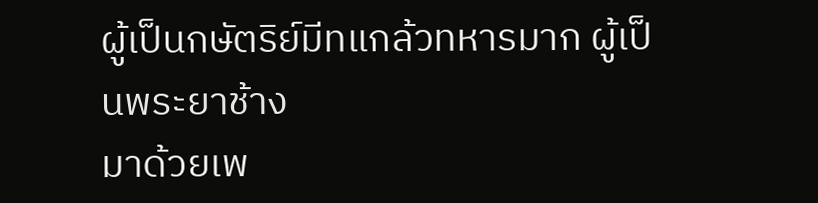ผู้เป็นกษัตริย์มีทแกล้วทหารมาก ผู้เป็นพระยาช้าง
มาด้วยเพ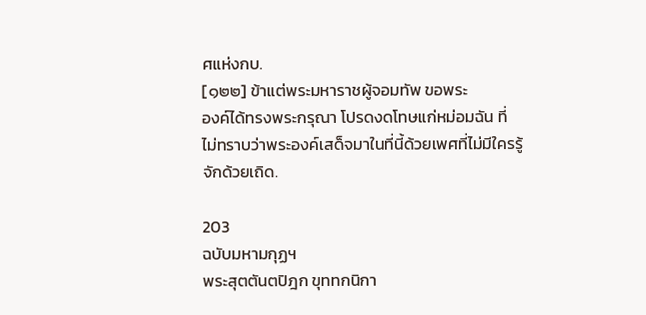ศแห่งกบ.
[๑๒๒] ข้าแต่พระมหาราชผู้จอมทัพ ขอพระ
องค์ได้ทรงพระกรุณา โปรดงดโทษแก่หม่อมฉัน ที่
ไม่ทราบว่าพระองค์เสด็จมาในที่นี้ด้วยเพศที่ไม่มีใครรู้
จักด้วยเถิด.

203
ฉบับมหามกุฏฯ
พระสุตตันตปิฎก ขุททกนิกา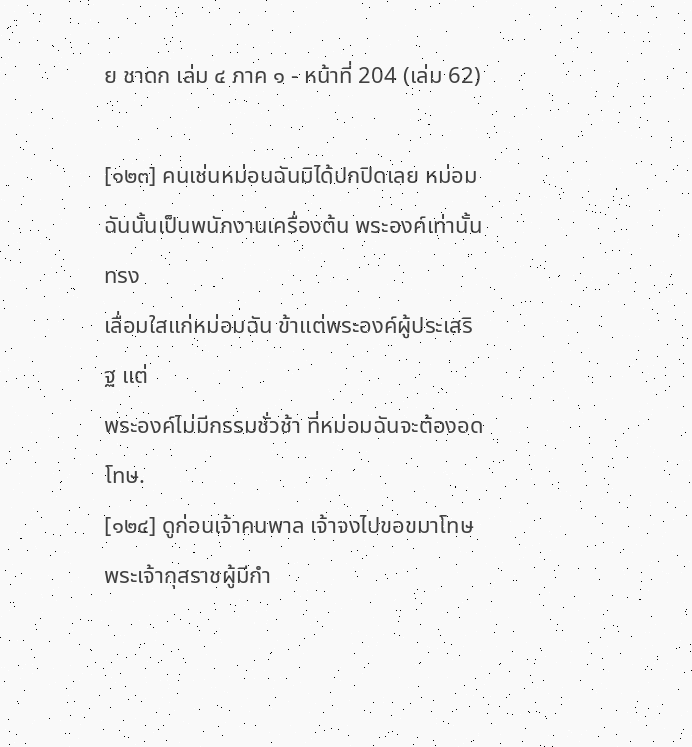ย ชาดก เล่ม ๔ ภาค ๑ - หน้าที่ 204 (เล่ม 62)

[๑๒๓] คนเช่นหม่อนฉันมิได้ปกปิดเลย หม่อม
ฉันนั้นเป็นพนักงานเครื่องต้น พระองค์เท่านั้นทรง
เลื่อมใสแก่หม่อมฉัน ข้าแต่พระองค์ผู้ประเสริฐ แต่
พระองค์ไม่มีกรรมชั่วช้า ที่หม่อมฉันจะต้องอดโทษ.
[๑๒๔] ดูก่อนเจ้าคนพาล เจ้าจงไปขอขมาโทษ
พระเจ้ากุสราชผู้มีกำ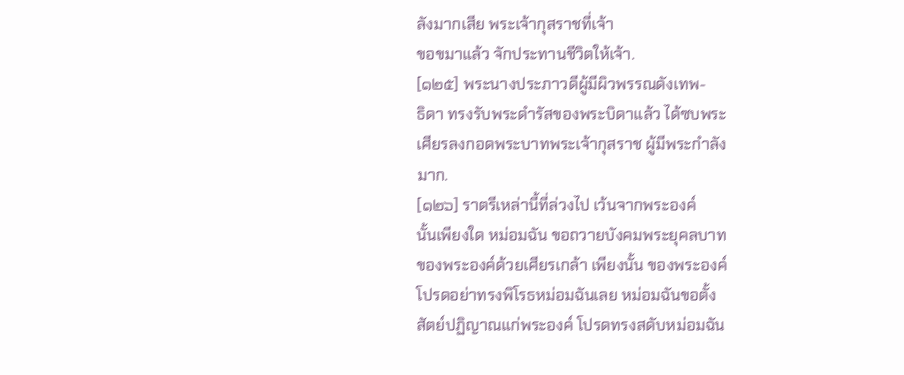ลังมากเสีย พระเจ้ากุสราชที่เจ้า
ขอขมาแล้ว จักประทานชีวิตให้เจ้า.
[๑๒๕] พระนางประภาวดีผู้มีผิวพรรณดังเทพ-
ธิดา ทรงรับพระดำรัสของพระบิดาแล้ว ได้ซบพระ
เศียรลงกอดพระบาทพระเจ้ากุสราช ผู้มีพระกำลัง
มาก.
[๑๒๖] ราตรีเหล่านี้ที่ล่วงไป เว้นจากพระองค์
นั้นเพียงใด หม่อมฉัน ขอถวายบังคมพระยุคลบาท
ของพระองค์ด้วยเศียรเกล้า เพียงนั้น ของพระองค์
โปรดอย่าทรงพิโรธหม่อมฉันเลย หม่อมฉันขอตั้ง
สัตย์ปฏิญาณแก่พระองค์ โปรดทรงสดับหม่อมฉัน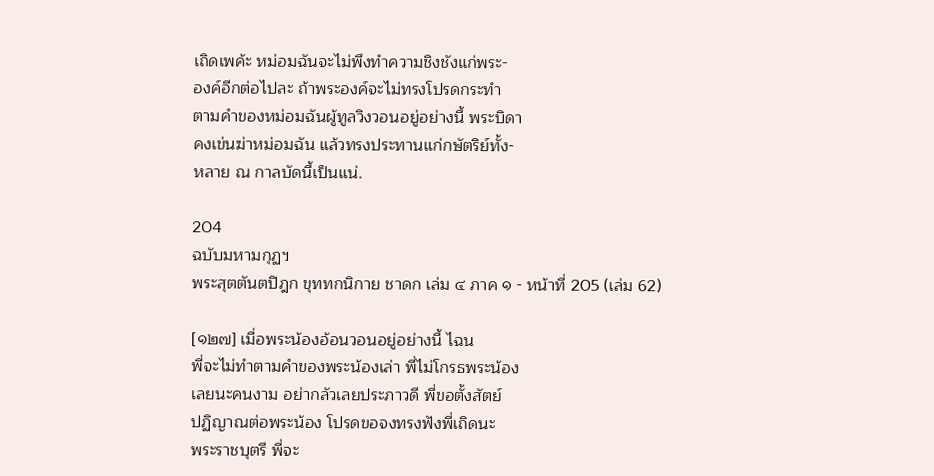เถิดเพค้ะ หม่อมฉันจะไม่พึงทำความชิงชังแก่พระ-
องค์อีกต่อไปละ ถ้าพระองค์จะไม่ทรงโปรดกระทำ
ตามคำของหม่อมฉันผู้ทูลวิงวอนอยู่อย่างนี้ พระบิดา
คงเข่นฆ่าหม่อมฉัน แล้วทรงประทานแก่กษัตริย์ทั้ง-
หลาย ณ กาลบัดนี้เป็นแน่.

204
ฉบับมหามกุฏฯ
พระสุตตันตปิฎก ขุททกนิกาย ชาดก เล่ม ๔ ภาค ๑ - หน้าที่ 205 (เล่ม 62)

[๑๒๗] เมื่อพระน้องอ้อนวอนอยู่อย่างนี้ ไฉน
พี่จะไม่ทำตามคำของพระน้องเล่า พี่ไม่โกรธพระน้อง
เลยนะคนงาม อย่ากลัวเลยประภาวดี พี่ขอตั้งสัตย์
ปฏิญาณต่อพระน้อง โปรดขอจงทรงฟังพี่เถิดนะ
พระราชบุตรี พี่จะ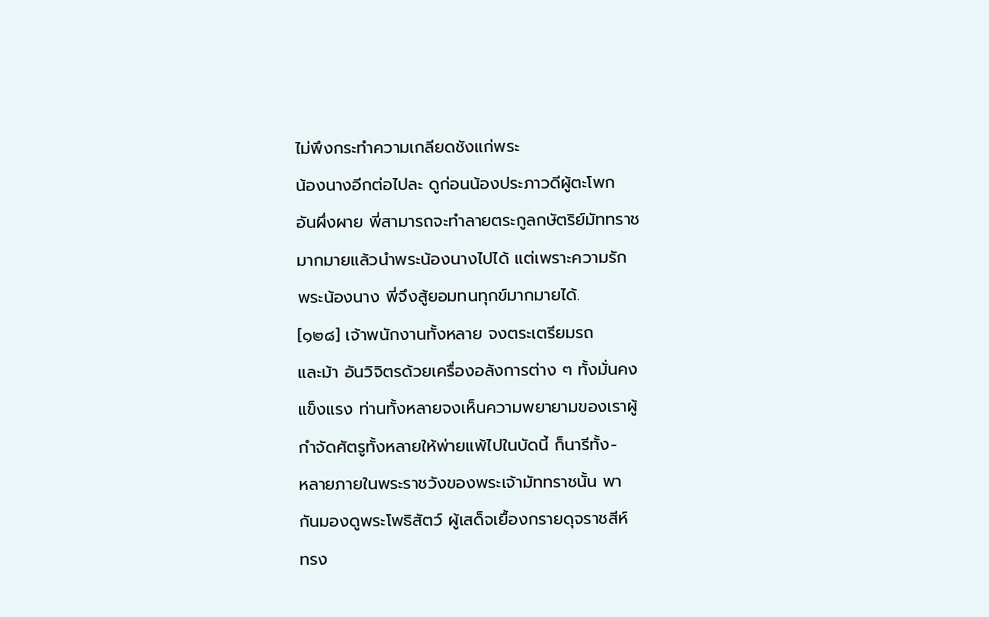ไม่พึงกระทำความเกลียดชังแก่พระ
น้องนางอีกต่อไปละ ดูก่อนน้องประภาวดีผู้ตะโพก
อันผึ่งผาย พี่สามารถจะทำลายตระกูลกษัตริย์มัททราช
มากมายแล้วนำพระน้องนางไปได้ แต่เพราะความรัก
พระน้องนาง พี่จึงสู้ยอมทนทุกข์มากมายได้.
[๑๒๘] เจ้าพนักงานทั้งหลาย จงตระเตรียมรถ
และม้า อันวิจิตรด้วยเครื่องอลังการต่าง ๆ ทั้งมั่นคง
แข็งแรง ท่านทั้งหลายจงเห็นความพยายามของเราผู้
กำจัดศัตรูทั้งหลายให้พ่ายแพ้ไปในบัดนี้ ก็นารีทั้ง-
หลายภายในพระราชวังของพระเจ้ามัททราชนั้น พา
กันมองดูพระโพธิสัตว์ ผู้เสด็จเยื้องกรายดุจราชสีห์
ทรง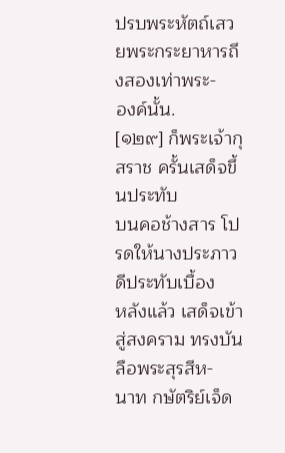ปรบพระหัตถ์เสวยพระกระยาหารถึงสองเท่าพระ-
องค์นั้น.
[๑๒๙] ก็พระเจ้ากุสราช ครั้นเสด็จขึ้นประทับ
บนคอช้างสาร โปรดให้นางประภาวดีประทับเบื้อง
หลังแล้ว เสด็จเข้าสู่สงคราม ทรงบันลือพระสุรสีห-
นาท กษัตริย์เจ็ด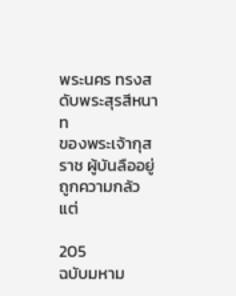พระนคร ทรงสดับพระสุรสีหนาท
ของพระเจ้ากุสราช ผู้บันลืออยู่ ถูกความกลัว แต่

205
ฉบับมหาม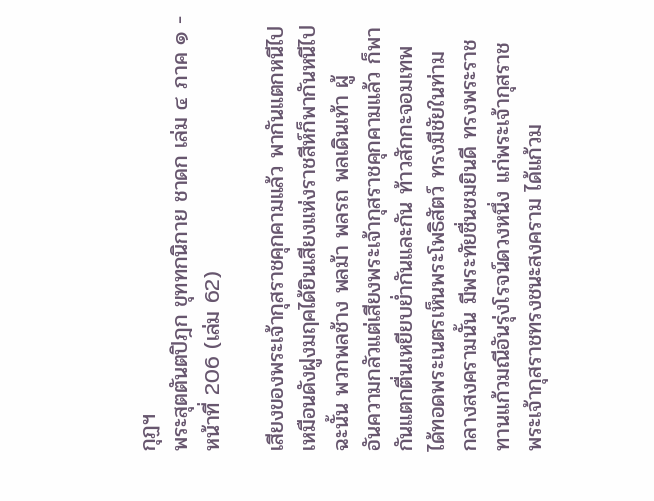กุฏฯ
พระสุตตันตปิฎก ขุททกนิกาย ชาดก เล่ม ๔ ภาค ๑ - หน้าที่ 206 (เล่ม 62)

เสียงของพระเจ้ากุสราชคุกคามแล้ว พากันแตกหนีไป
เหมือนดังฝูงมฤคได้ยินเสียงแห่งราชสีห์ก็พากันหนีไป
ฉะนั้น พวกพลช้าง พลม้า พลรถ พลเดินเท้า ผู้
อันความกลัวแต่เสียงพระเจ้ากุสราชคุกคามแล้ว ก็พา
กันแตกตื่นเหยียบย่ำกันและกัน ท้าวสักกะจอมเทพ
ได้ทอดพระเนตรเห็นพระโพธิสัตว์ ทรงมีชัยในท่าม
กลางสงครามนั้น มีพระทัยชื่นชมยินดี ทรงพระราช
ทานแก้วมณีอันรุ่งโรจน์ดวงหนึ่ง แก่พระเจ้ากุสราช
พระเจ้ากุสราชทรงชนะสงคราม ได้แก้วม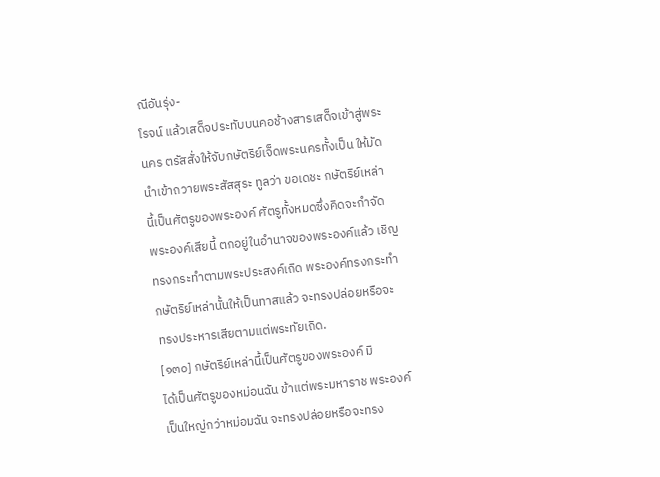ณีอันรุ่ง-
โรจน์ แล้วเสด็จประทับบนคอช้างสารเสด็จเข้าสู่พระ
นคร ตรัสสั่งให้จับกษัตริย์เจ็ดพระนครทั้งเป็น ให้มัด
นำเข้าถวายพระสัสสุระ ทูลว่า ขอเดชะ กษัตริย์เหล่า
นี้เป็นศัตรูของพระองค์ ศัตรูทั้งหมดซึ่งคิดจะกำจัด
พระองค์เสียนี้ ตกอยู่ในอำนาจของพระองค์แล้ว เชิญ
ทรงกระทำตามพระประสงค์เถิด พระองค์ทรงกระทำ
กษัตริย์เหล่านั้นให้เป็นทาสแล้ว จะทรงปล่อยหรือจะ
ทรงประหารเสียตามแต่พระทัยเถิด.
[๑๓๐] กษัตริย์เหล่านี้เป็นศัตรูของพระองค์ มิ
ได้เป็นศัตรูของหม่อนฉัน ข้าแต่พระมหาราช พระองค์
เป็นใหญ่กว่าหม่อมฉัน จะทรงปล่อยหรือจะทรง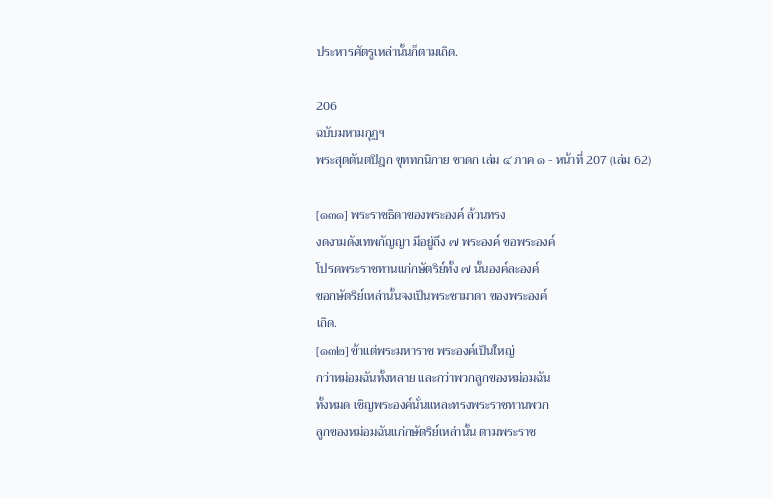ประหารศัตรูเหล่านั้นก็ตามเถิด.

206
ฉบับมหามกุฏฯ
พระสุตตันตปิฎก ขุททกนิกาย ชาดก เล่ม ๔ ภาค ๑ - หน้าที่ 207 (เล่ม 62)

[๑๓๑] พระราชธิดาของพระองค์ ล้วนทรง
งดงามดังเทพกัญญา มีอยู่ถึง ๗ พระองค์ ขอพระองค์
โปรดพระราชทานแก่กษัตริย์ทั้ง ๗ นั้นองค์ละองค์
ขอกษัตริย์เหล่านั้นจงเป็นพระชามาดา ของพระองค์
เถิด.
[๑๓๒] ข้าแต่พระมหาราช พระองค์เป็นใหญ่
กว่าหม่อมฉันทั้งหลาย และกว่าพวกลูกของหม่อมฉัน
ทั้งหมด เชิญพระองค์นั่นแหละทรงพระราชทานพวก
ลูกของหม่อมฉันแก่กษัตริย์เหล่านั้น ตามพระราช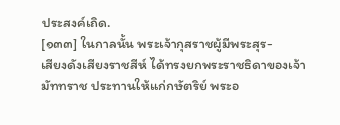ประสงค์เถิด.
[๑๓๓] ในกาลนั้น พระเจ้ากุสราชผู้มีพระสุร-
เสียงดังเสียงราชสีห์ ได้ทรงยกพระราชธิดาของเจ้า
มัททราช ประทานให้แก่กษัตริย์ พระอ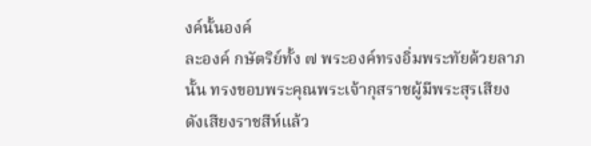งค์นั้นองค์
ละองค์ กษัตริย์ทั้ง ๗ พระองค์ทรงอิ่มพระทัยด้วยลาภ
นั้น ทรงขอบพระคุณพระเจ้ากุสราชผู้มีพระสุรเสียง
ดังเสียงราชสีห์แล้ว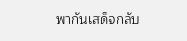พากันเสด็จกลับ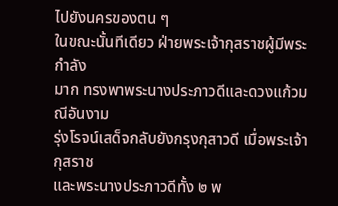ไปยังนครของตน ๆ
ในขณะนั้นทีเดียว ฝ่ายพระเจ้ากุสราชผู้มีพระกำลัง
มาก ทรงพาพระนางประภาวดีและดวงแก้วมณีอันงาม
รุ่งโรจน์เสด็จกลับยังกรุงกุสาวดี เมื่อพระเจ้ากุสราช
และพระนางประภาวดีทั้ง ๒ พ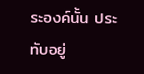ระองค์นั้น ประทับอยู่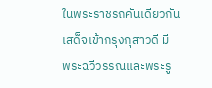ในพระราชรถคันเดียวกัน เสด็จเข้ากรุงกุสาวดี มี
พระฉวีวรรณและพระรู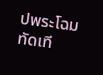ปพระโฉมทัดเที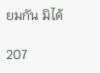ยมกัน มิได้

207